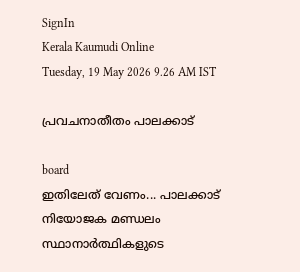SignIn
Kerala Kaumudi Online
Tuesday, 19 May 2026 9.26 AM IST

പ്രവചനാതീതം പാലക്കാട്

board
ഇതിലേത് വേണം... പാലക്കാട് നിയോജക മണ്ഡലം സ്ഥാനാർത്ഥികളുടെ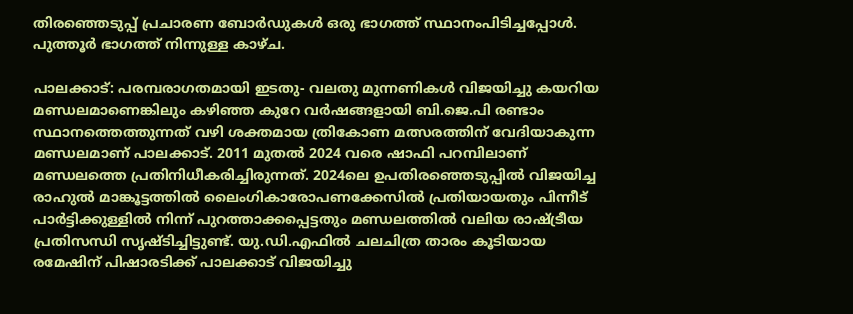തിരഞ്ഞെടുപ്പ് പ്രചാരണ ബോർഡുകൾ ഒരു ഭാഗത്ത് സ്ഥാനംപിടിച്ചപ്പോൾ. പുത്തൂർ ഭാഗത്ത് നിന്നുള്ള കാഴ്ച.

പാലക്കാട്: പരമ്പരാഗതമായി ഇടതു- വലതു മുന്നണികൾ വിജയിച്ചു കയറിയ മണ്ഡലമാണെങ്കിലും കഴിഞ്ഞ കുറേ വർഷങ്ങളായി ബി.ജെ.പി രണ്ടാം സ്ഥാനത്തെത്തുന്നത് വഴി ശക്തമായ ത്രികോണ മത്സരത്തിന് വേദിയാകുന്ന മണ്ഡലമാണ് പാലക്കാട്. 2011 മുതൽ 2024 വരെ ഷാഫി പറമ്പിലാണ് മണ്ഡലത്തെ പ്രതിനിധീകരിച്ചിരുന്നത്. 2024ലെ ഉപതിരഞ്ഞെടുപ്പിൽ വിജയിച്ച രാഹുൽ മാങ്കൂട്ടത്തിൽ ലൈംഗികാരോപണക്കേസിൽ പ്രതിയായതും പിന്നീട് പാർട്ടിക്കുള്ളിൽ നിന്ന് പുറത്താക്കപ്പെട്ടതും മണ്ഡലത്തിൽ വലിയ രാഷ്ട്രീയ പ്രതിസന്ധി സൃഷ്ടിച്ചിട്ടുണ്ട്. യു.ഡി.എഫിൽ ചലചിത്ര താരം കൂടിയായ രമേഷിന് പിഷാരടിക്ക് പാലക്കാട് വിജയിച്ചു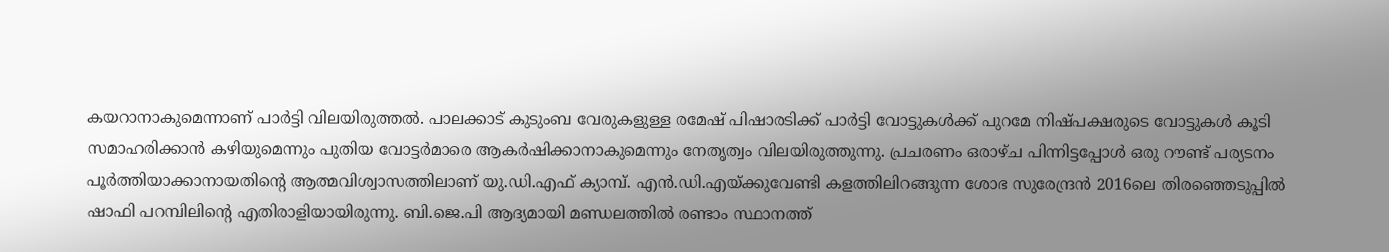കയറാനാകുമെന്നാണ് പാർട്ടി വിലയിരുത്തൽ. പാലക്കാട് കുടുംബ വേരുകളുള്ള രമേഷ് പിഷാരടിക്ക് പാർട്ടി വോട്ടുകൾക്ക് പുറമേ നിഷ്പക്ഷരുടെ വോട്ടുകൾ കൂടി സമാഹരിക്കാൻ കഴിയുമെന്നും പുതിയ വോട്ടർമാരെ ആകർഷിക്കാനാകുമെന്നും നേതൃത്വം വിലയിരുത്തുന്നു. പ്രചരണം ഒരാഴ്ച പിന്നിട്ടപ്പോൾ ഒരു റൗണ്ട് പര്യടനം പൂർത്തിയാക്കാനായതിന്റെ ആത്മവിശ്വാസത്തിലാണ് യു.ഡി.എഫ് ക്യാമ്പ്. എൻ.ഡി.എയ്ക്കുവേണ്ടി കളത്തിലിറങ്ങുന്ന ശോഭ സുരേന്ദ്രൻ 2016ലെ തിരഞ്ഞെടുപ്പിൽ‌ ഷാഫി പറമ്പിലിന്റെ എതിരാളിയായിരുന്നു. ബി.ജെ.പി ആദ്യമായി മണ്ഡലത്തിൽ രണ്ടാം സ്ഥാനത്ത്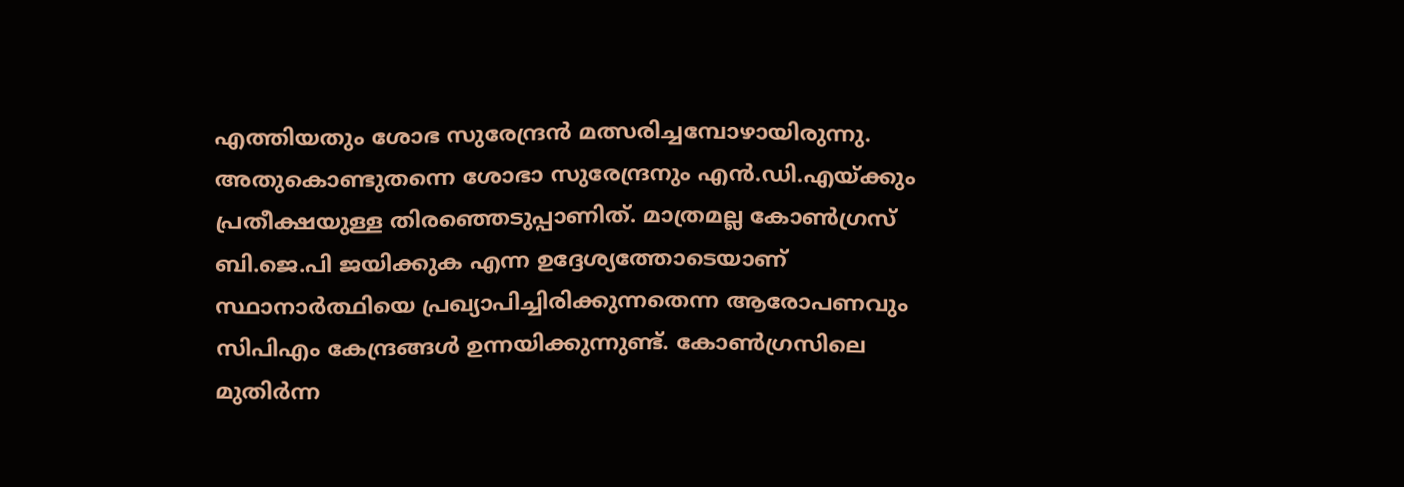എത്തിയതും ശോഭ സുരേന്ദ്രൻ മത്സരിച്ചമ്പോഴായിരുന്നു. അതുകൊണ്ടുതന്നെ ശോഭാ സുരേന്ദ്രനും എൻ.ഡി.എയ്ക്കും പ്രതീക്ഷയുള്ള തിരഞ്ഞെടുപ്പാണിത്. മാത്രമല്ല കോൺഗ്രസ് ബി.ജെ.പി ജയിക്കുക എന്ന ഉദ്ദേശ്യത്തോടെയാണ് സ്ഥാനാർത്ഥിയെ പ്രഖ്യാപിച്ചിരിക്കുന്നതെന്ന ആരോപണവും സിപിഎം കേന്ദ്രങ്ങൾ‌ ഉന്നയിക്കുന്നുണ്ട്. കോൺഗ്രസിലെ മുതിർന്ന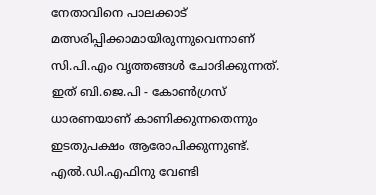നേതാവിനെ പാലക്കാട് മത്സരിപ്പിക്കാമായിരുന്നുവെന്നാണ് സി.പി.എം വൃത്തങ്ങൾ ചോദിക്കുന്നത്. ഇത് ബി.ജെ.പി - കോൺഗ്രസ് ധാരണയാണ് കാണിക്കുന്നതെന്നും ഇടതുപക്ഷം ആരോപിക്കുന്നുണ്ട്. എൽ.ഡി.എഫിനു വേണ്ടി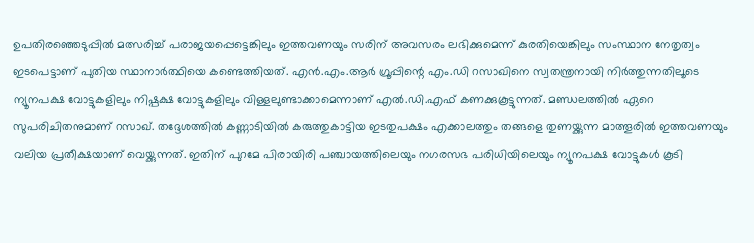ഉപതിര‍ഞ്ഞെടുപ്പിൽ മത്സരിച്ച് പരാജയപ്പെട്ടെങ്കിലും ഇത്തവണയും സരിന് അവസരം ലഭിക്കുമെന്ന് കുരതിയെങ്കിലും സംസ്ഥാന നേതൃത്വം ഇടപെട്ടാണ് പുതിയ സ്ഥാനാർത്ഥിയെ കണ്ടെത്തിയത്. എൻ.എം.ആർ ഗ്രൂപ്പിന്റെ എം.ഡി റസാഖിനെ സ്വതന്ത്രനായി നിർത്തുന്നതിലൂടെ ന്യൂനപക്ഷ വോട്ടുകളിലും നിഷ്പക്ഷ വോട്ടുകളിലും വിള്ളലുണ്ടാക്കാമെന്നാണ് എൽ.ഡി.എഫ് കണക്കുകൂട്ടുന്നത്. മണ്ഡലത്തിൽ ഏറെ സുപരിചിതനുമാണ് റസാഖ്. തദ്ദേശത്തിൽ കണ്ണാടിയിൽ കരുത്തുകാട്ടിയ ഇടതുപക്ഷം എക്കാലത്തും തങ്ങളെ തുണയ്ക്കുന്ന മാത്തൂരിൽ ഇത്തവണയും വലിയ പ്രതീക്ഷയാണ് വെയ്ക്കുന്നത്. ഇതിന് പുറമേ പിരായിരി പഞ്ചായത്തിലെയും നഗരസഭ പരിധിയിലെയും ന്യൂനപക്ഷ വോട്ടുകൾ കൂടി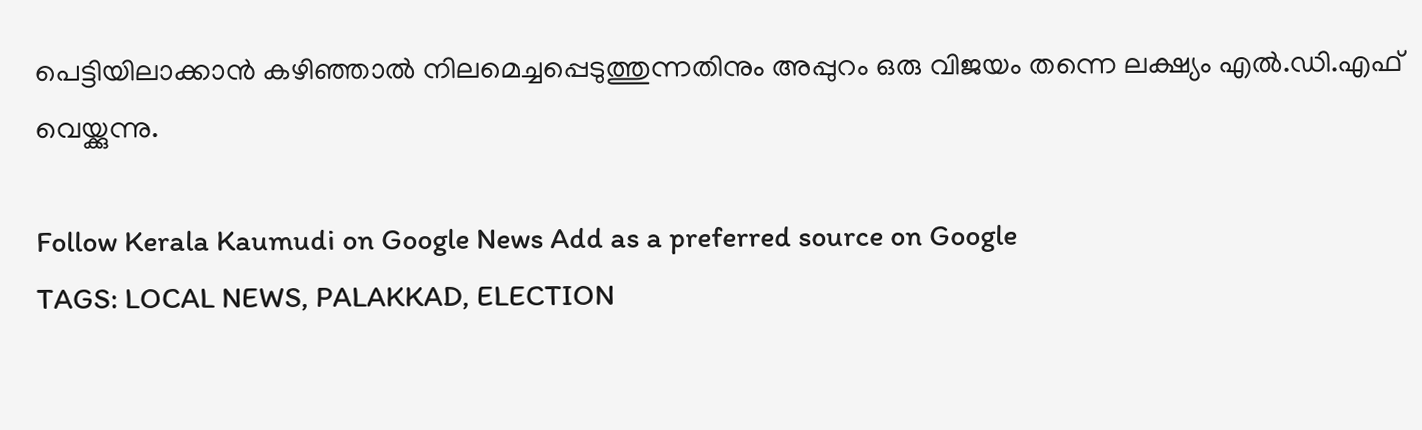പെട്ടിയിലാക്കാൻ കഴി‌ഞ്ഞാൽ നിലമെച്ചപ്പെടുത്തുന്നതിനും അപ്പുറം ഒരു വിജയം തന്നെ ലക്ഷ്യം എൽ.ഡി.എഫ് വെയ്ക്കുന്നു.

Follow Kerala Kaumudi on Google News Add as a preferred source on Google
TAGS: LOCAL NEWS, PALAKKAD, ELECTION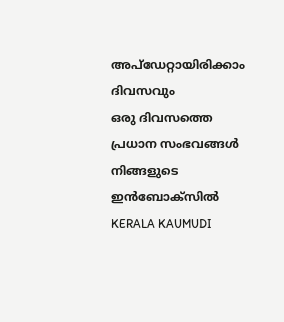അപ്ഡേറ്റായിരിക്കാം ദിവസവും
ഒരു ദിവസത്തെ പ്രധാന സംഭവങ്ങൾ നിങ്ങളുടെ ഇൻബോക്സിൽ
KERALA KAUMUDI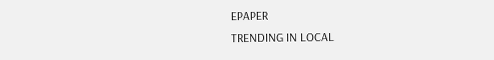EPAPER
TRENDING IN LOCAL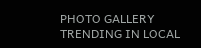PHOTO GALLERY
TRENDING IN LOCAL